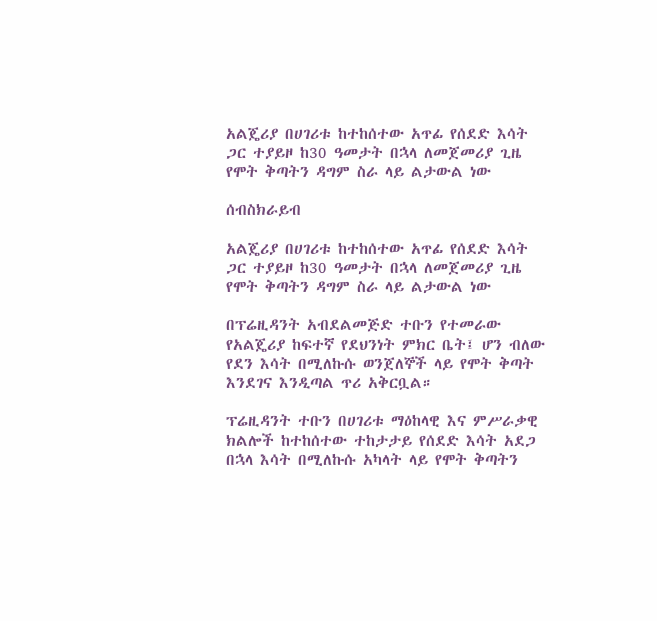አልጄሪያ በሀገሪቱ ከተከሰተው አጥፊ የሰደድ እሳት ጋር ተያይዞ ከ30 ዓመታት በኋላ ለመጀመሪያ ጊዜ የሞት ቅጣትን ዳግም ስራ ላይ ልታውል ነው

ሰብስክራይብ

አልጄሪያ በሀገሪቱ ከተከሰተው አጥፊ የሰደድ እሳት ጋር ተያይዞ ከ30 ዓመታት በኋላ ለመጀመሪያ ጊዜ የሞት ቅጣትን ዳግም ስራ ላይ ልታውል ነው

በፕሬዚዳንት አብደልመጅድ ተቡን የተመራው የአልጄሪያ ከፍተኛ የደህንነት ምክር ቤት፤ ሆን ብለው የደን እሳት በሚለኩሱ ወንጀለኞች ላይ የሞት ቅጣት እንደገና እንዲጣል ጥሪ አቅርቧል።

ፕሬዚዳንት ተቡን በሀገሪቱ ማዕከላዊ እና ምሥራቃዊ ክልሎች ከተከሰተው ተከታታይ የሰደድ እሳት አደጋ በኋላ እሳት በሚለኩሱ አካላት ላይ የሞት ቅጣትን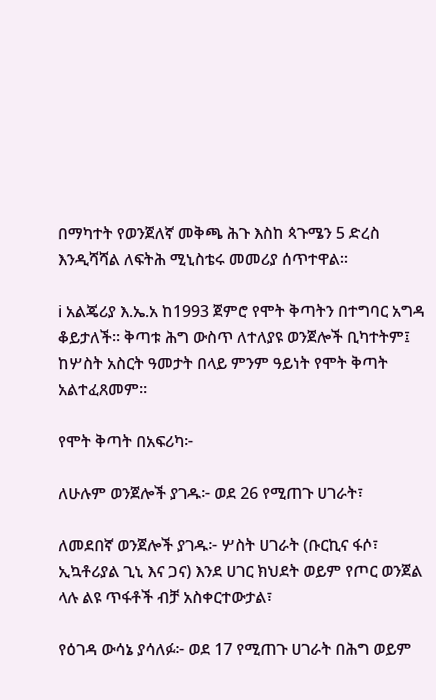በማካተት የወንጀለኛ መቅጫ ሕጉ እስከ ጳጉሜን 5 ድረስ እንዲሻሻል ለፍትሕ ሚኒስቴሩ መመሪያ ሰጥተዋል።

ℹ አልጄሪያ እ.ኤ.አ ከ1993 ጀምሮ የሞት ቅጣትን በተግባር አግዳ ቆይታለች። ቅጣቱ ሕግ ውስጥ ለተለያዩ ወንጀሎች ቢካተትም፤ ከሦስት አስርት ዓመታት በላይ ምንም ዓይነት የሞት ቅጣት አልተፈጸመም።

የሞት ቅጣት በአፍሪካ፦

ለሁሉም ወንጀሎች ያገዱ፦ ወደ 26 የሚጠጉ ሀገራት፣

ለመደበኛ ወንጀሎች ያገዱ፦ ሦስት ሀገራት (ቡርኪና ፋሶ፣ ኢኳቶሪያል ጊኒ እና ጋና) እንደ ሀገር ክህደት ወይም የጦር ወንጀል ላሉ ልዩ ጥፋቶች ብቻ አስቀርተውታል፣

የዕገዳ ውሳኔ ያሳለፉ፦ ወደ 17 የሚጠጉ ሀገራት በሕግ ወይም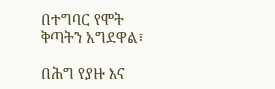በተግባር የሞት ቅጣትን አግደዋል፣

በሕግ የያዙ እና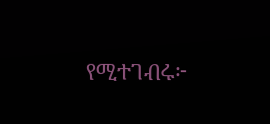የሚተገብሩ፦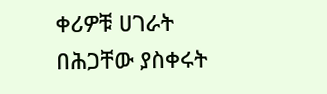ቀሪዎቹ ሀገራት በሕጋቸው ያስቀሩት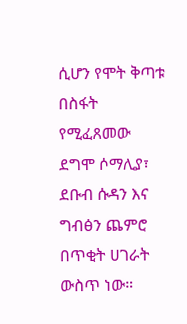ሲሆን የሞት ቅጣቱ በስፋት የሚፈጸመው ደግሞ ሶማሊያ፣ ደቡብ ሱዳን እና ግብፅን ጨምሮ በጥቂት ሀገራት ውስጥ ነው።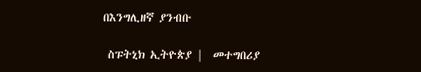በእንግሊዘኛ ያንብቡ

 ስፑትኒክ ኢትዮጵያ |  መተግበሪያ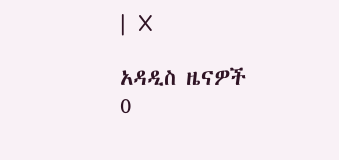|  X

አዳዲስ ዜናዎች
0